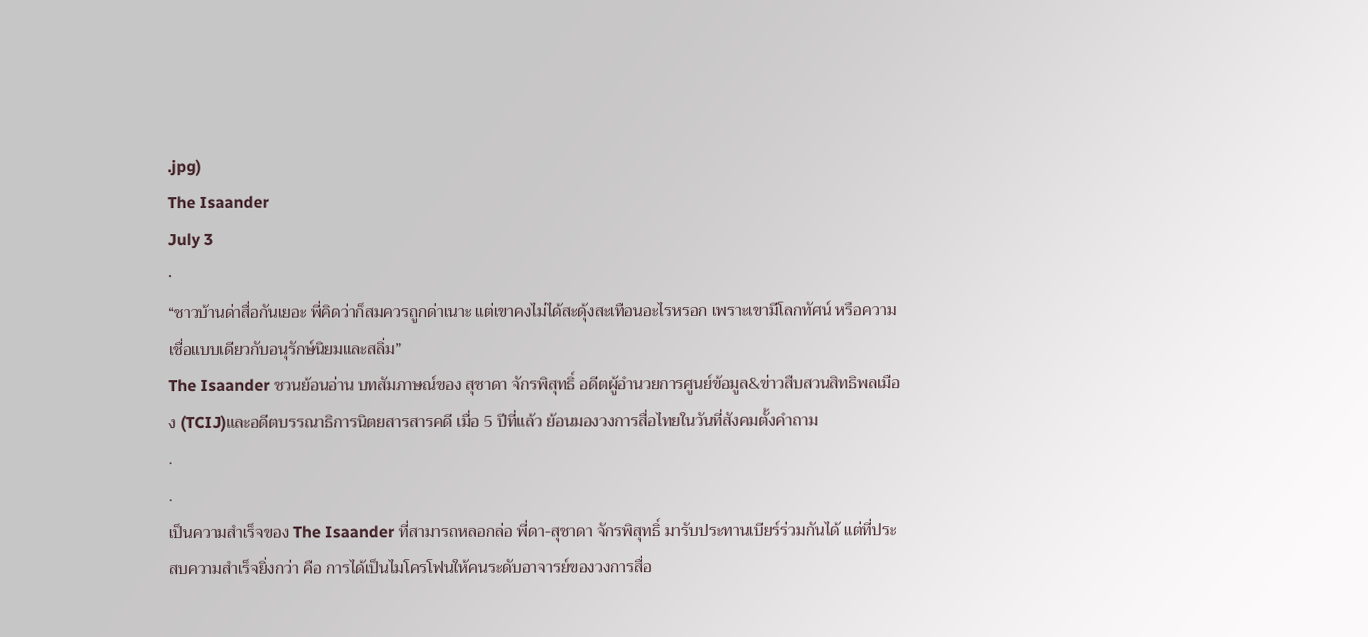.jpg)
The Isaander
July 3
·
“ชาวบ้านด่าสื่อกันเยอะ พี่คิดว่าก็สมควรถูกด่าเนาะ แต่เขาคงไม่ได้สะดุ้งสะเทือนอะไรหรอก เพราะเขามีโลกทัศน์ หรือความเชื่อแบบเดียวกับอนุรักษ์นิยมและสลิ่ม”
The Isaander ชวนย้อนอ่าน บทสัมภาษณ์ของ สุชาดา จักรพิสุทธิ์ อดีตผู้อำนวยการศูนย์ข้อมูล&ข่าวสืบสวนสิทธิพลเมือง (TCIJ)และอดีตบรรณาธิการนิตยสารสารคดี เมื่อ 5 ปีที่แล้ว ย้อนมองวงการสื่อไทยในวันที่สังคมตั้งคำถาม
.
.
เป็นความสำเร็จของ The Isaander ที่สามารถหลอกล่อ พี่ดา-สุชาดา จักรพิสุทธิ์ มารับประทานเบียร์ร่วมกันได้ แต่ที่ประสบความสำเร็จยิ่งกว่า คือ การได้เป็นไมโครโฟนให้คนระดับอาจารย์ของวงการสื่อ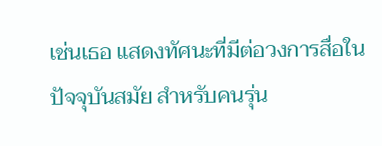เช่นเธอ แสดงทัศนะที่มีต่อวงการสื่อในปัจจุบันสมัย สำหรับคนรุ่น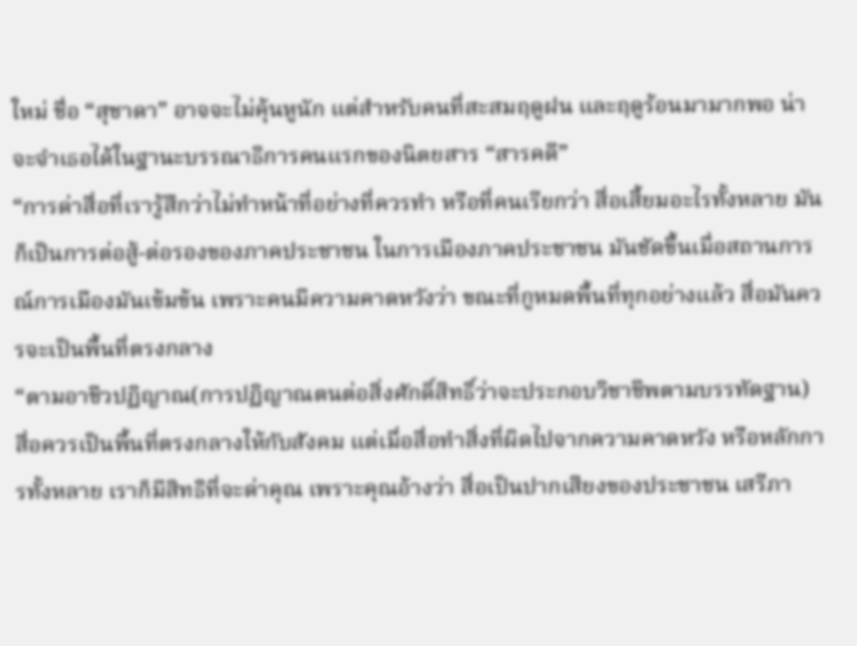ใหม่ ชื่อ “สุชาดา” อาจจะไม่คุ้นหูนัก แต่สำหรับคนที่สะสมฤดูฝน และฤดูร้อนมามากพอ น่าจะจำเธอได้ในฐานะบรรณาธิการคนแรกของนิตยสาร “สารคดี”
“การด่าสื่อที่เรารู้สึกว่าไม่ทำหน้าที่อย่างที่ควรทำ หรือที่คนเรียกว่า สื่อเสี้ยมอะไรทั้งหลาย มันก็เป็นการต่อสู้-ต่อรองของภาคประชาชน ในการเมืองภาคประชาชน มันชัดขึ้นเมื่อสถานการณ์การเมืองมันเข้มข้น เพราะคนมีความคาดหวังว่า ขณะที่กูหมดพื้นที่ทุกอย่างแล้ว สื่อมันควรจะเป็นพื้นที่ตรงกลาง
“ตามอาชีวปฏิญาณ(การปฏิญาณตนต่อสิ่งศักดิ์สิทธิ์ว่าจะประกอบวิชาชีพตามบรรทัดฐาน) สื่อควรเป็นพื้นที่ตรงกลางให้กับสังคม แต่เมื่อสื่อทำสิ่งที่ผิดไปจากความคาดหวัง หรือหลักการทั้งหลาย เราก็มีสิทธิที่จะด่าคุณ เพราะคุณอ้างว่า สื่อเป็นปากเสียงของประชาชน เสรีภา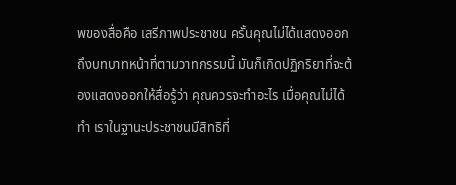พของสื่อคือ เสรีภาพประชาชน ครั้นคุณไม่ได้แสดงออกถึงบทบาทหน้าที่ตามวาทกรรมนี้ มันก็เกิดปฏิกริยาที่จะต้องแสดงออกให้สื่อรู้ว่า คุณควรจะทำอะไร เมื่อคุณไม่ได้ทำ เราในฐานะประชาชนมีสิทธิที่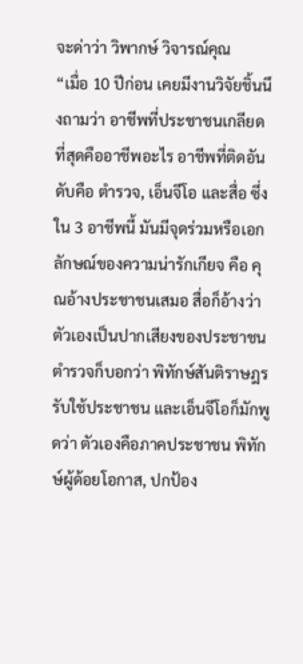จะด่าว่า วิพากษ์ วิจารณ์คุณ
“เมื่อ 10 ปีก่อน เคยมีงานวิจัยชิ้นนึงถามว่า อาชีพที่ประชาชนเกลียดที่สุดคืออาชีพอะไร อาชีพที่ติดอันดับคือ ตำรวจ, เอ็นจีโอ และสื่อ ซึ่งใน 3 อาชีพนี้ มันมีจุดร่วมหรือเอกลักษณ์ของความน่ารักเกียจ คือ คุณอ้างประชาชนเสมอ สื่อก็อ้างว่า ตัวเองเป็นปากเสียงของประชาชน ตำรวจก็บอกว่า พิทักษ์สันติราษฎร รับใช้ประชาชน และเอ็นจีโอก็มักพูดว่า ตัวเองคือภาคประชาชน พิทักษ์ผู้ด้อยโอกาส, ปกป้อง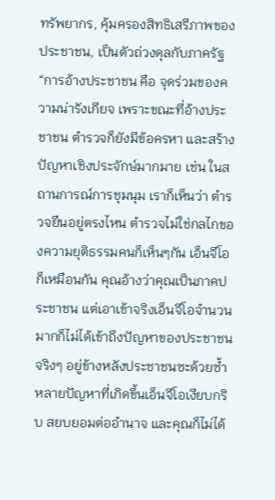ทรัพยากร, คุ้มครองสิทธิเสรีภาพของประชาชน, เป็นตัวถ่วงดุลกับภาครัฐ
“การอ้างประชาชน คือ จุดร่วมของความน่ารังเกียจ เพราะขณะที่อ้างประชาชน ตำรวจก็ยังมีข้อครหา และสร้างปัญหาเชิงประจักษ์มากมาย เช่น ในสถานการณ์การชุมนุม เราก็เห็นว่า ตำรวจยืนอยู่ตรงไหน ตำรวจไม่ใช่กลไกของความยุติธรรมคนก็เห็นๆกัน เอ็นจีโอก็เหมือนกัน คุณอ้างว่าคุณเป็นภาคประชาชน แต่เอาเข้าจริงเอ็นจีโอจำนวนมากก็ไม่ได้เข้าถึงปัญหาของประชาชนจริงๆ อยู่ข้างหลังประชาชนซะด้วยซ้ำ หลายปัญหาที่เกิดขึ้นเอ็นจีโอเงียบกริบ สยบยอมต่ออำนาจ และคุณก็ไม่ได้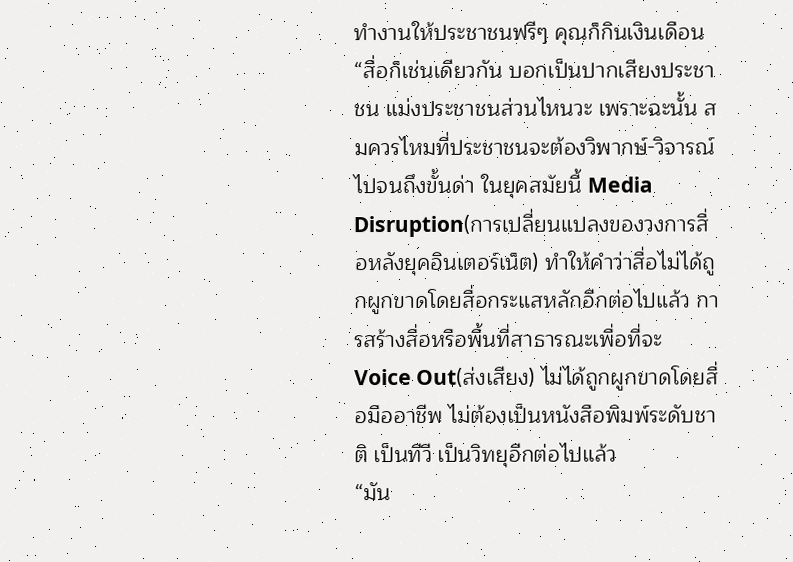ทำงานให้ประชาชนฟรีๆ คุณก็กินเงินเดือน
“สื่อก็เช่นเดียวกัน บอกเป็นปากเสียงประชาชน แม่งประชาชนส่วนไหนวะ เพราะฉะนั้น สมควรไหมที่ประชาชนจะต้องวิพากษ์-วิจารณ์ไปจนถึงขั้นด่า ในยุคสมัยนี้ Media Disruption(การเปลี่ยนแปลงของวงการสื่อหลังยุคอินเตอร์เน็ต) ทำให้คำว่าสื่อไม่ได้ถูกผูกขาดโดยสื่อกระแสหลักอีกต่อไปแล้ว การสร้างสื่อหรือพื้นที่สาธารณะเพื่อที่จะ Voice Out(ส่งเสียง) ไม่ได้ถูกผูกขาดโดยสื่อมืออาชีพ ไม่ต้องเป็นหนังสือพิมพ์ระดับชาติ เป็นทีวี เป็นวิทยุอีกต่อไปแล้ว
“มัน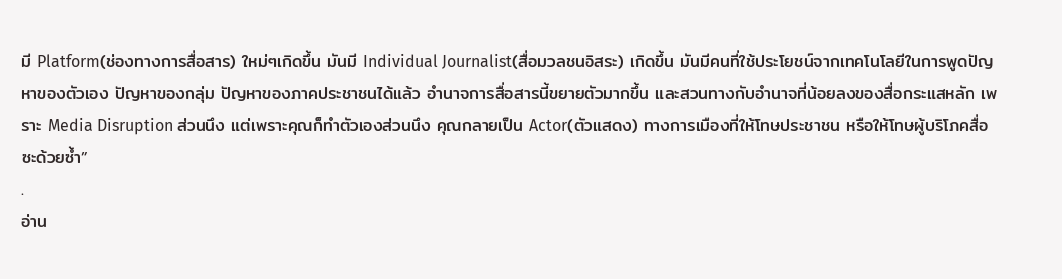มี Platform(ช่องทางการสื่อสาร) ใหม่ๆเกิดขึ้น มันมี Individual Journalist(สื่อมวลชนอิสระ) เกิดขึ้น มันมีคนที่ใช้ประโยชน์จากเทคโนโลยีในการพูดปัญหาของตัวเอง ปัญหาของกลุ่ม ปัญหาของภาคประชาชนได้แล้ว อำนาจการสื่อสารนี้ขยายตัวมากขึ้น และสวนทางกับอำนาจที่น้อยลงของสื่อกระแสหลัก เพราะ Media Disruption ส่วนนึง แต่เพราะคุณก็ทำตัวเองส่วนนึง คุณกลายเป็น Actor(ตัวแสดง) ทางการเมืองที่ให้โทษประชาชน หรือให้โทษผู้บริโภคสื่อซะด้วยซ้ำ”
.
อ่าน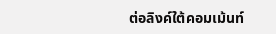ต่อลิงค์ใต้คอมเม้นท์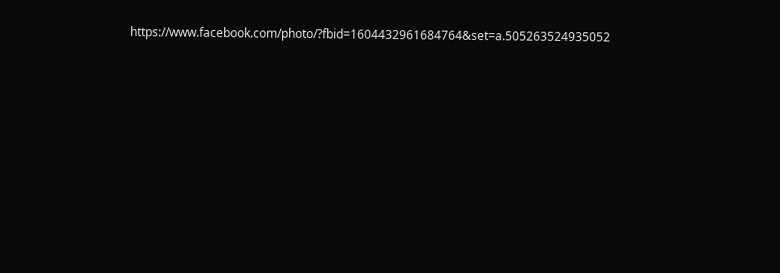https://www.facebook.com/photo/?fbid=1604432961684764&set=a.505263524935052